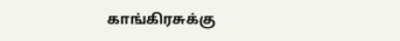காங்கிரசுக்கு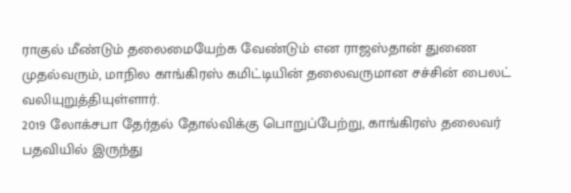ராகுல் மீண்டும் தலைமையேற்க வேண்டும் என ராஜஸ்தான் துணை முதல்வரும், மாநில காங்கிரஸ் கமிட்டியின் தலைவருமான சச்சின் பைலட் வலியுறுத்தியுள்ளார்.
2019 லோக்சபா தேர்தல் தோல்விக்கு பொறுப்பேற்று, காங்கிரஸ் தலைவர் பதவியில் இருந்து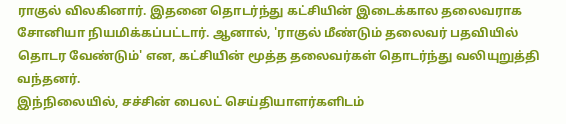ராகுல் விலகினார். இதனை தொடர்ந்து கட்சியின் இடைக்கால தலைவராக சோனியா நியமிக்கப்பட்டார். ஆனால், 'ராகுல் மீண்டும் தலைவர் பதவியில் தொடர வேண்டும்' என, கட்சியின் மூத்த தலைவர்கள் தொடர்ந்து வலியுறுத்தி வந்தனர்.
இந்நிலையில், சச்சின் பைலட் செய்தியாளர்களிடம்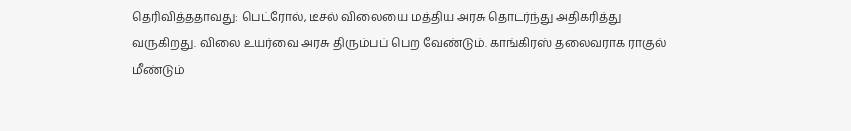தெரிவித்ததாவது: பெட்ரோல், டீசல் விலையை மத்திய அரசு தொடர்ந்து அதிகரித்து வருகிறது. விலை உயர்வை அரசு திரும்பப் பெற வேண்டும். காங்கிரஸ் தலைவராக ராகுல் மீண்டும்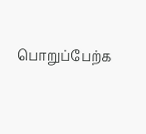பொறுப்பேற்க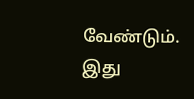வேண்டும். இது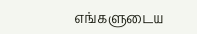எங்களுடைய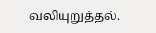வலியுறுத்தல்.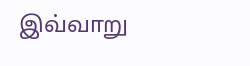இவ்வாறு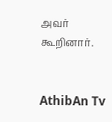அவர் கூறினார்.


AthibAn Tv